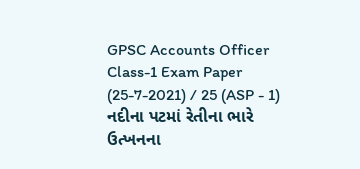GPSC Accounts Officer Class-1 Exam Paper (25-7-2021) / 25 (ASP - 1) નદીના પટમાં રેતીના ભારે ઉત્ખનના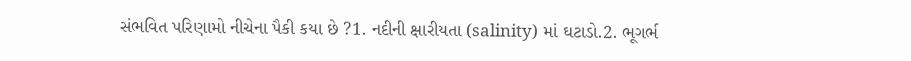સંભવિત પરિણામો નીચેના પૈકી કયા છે ?1. નદીની ક્ષારીયતા (salinity) માં ઘટાડો.2. ભૂગર્ભ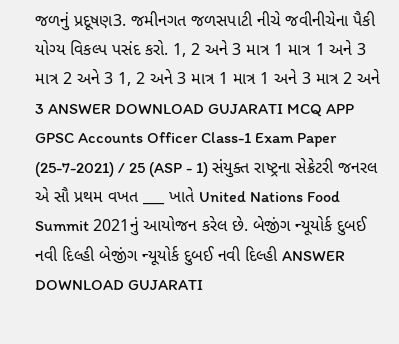જળનું પ્રદૂષણ3. જમીનગત જળસપાટી નીચે જવીનીચેના પૈકી યોગ્ય વિકલ્પ પસંદ કરો. 1, 2 અને 3 માત્ર 1 માત્ર 1 અને 3 માત્ર 2 અને 3 1, 2 અને 3 માત્ર 1 માત્ર 1 અને 3 માત્ર 2 અને 3 ANSWER DOWNLOAD GUJARATI MCQ APP
GPSC Accounts Officer Class-1 Exam Paper (25-7-2021) / 25 (ASP - 1) સંયુક્ત રાષ્ટ્રના સેક્રેટરી જનરલ એ સૌ પ્રથમ વખત ___ ખાતે United Nations Food Summit 2021નું આયોજન કરેલ છે. બેજીંગ ન્યૂયોર્ક દુબઈ નવી દિલ્હી બેજીંગ ન્યૂયોર્ક દુબઈ નવી દિલ્હી ANSWER DOWNLOAD GUJARATI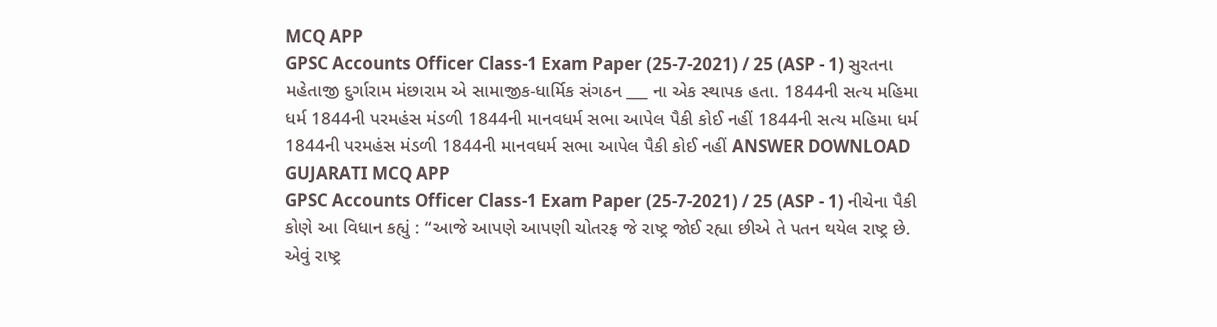MCQ APP
GPSC Accounts Officer Class-1 Exam Paper (25-7-2021) / 25 (ASP - 1) સુરતના મહેતાજી દુર્ગારામ મંછારામ એ સામાજીક-ધાર્મિક સંગઠન ___ ના એક સ્થાપક હતા. 1844ની સત્ય મહિમા ધર્મ 1844ની પરમહંસ મંડળી 1844ની માનવધર્મ સભા આપેલ પૈકી કોઈ નહીં 1844ની સત્ય મહિમા ધર્મ 1844ની પરમહંસ મંડળી 1844ની માનવધર્મ સભા આપેલ પૈકી કોઈ નહીં ANSWER DOWNLOAD GUJARATI MCQ APP
GPSC Accounts Officer Class-1 Exam Paper (25-7-2021) / 25 (ASP - 1) નીચેના પૈકી કોણે આ વિધાન કહ્યું : “આજે આપણે આપણી ચોતરફ જે રાષ્ટ્ર જોઈ રહ્યા છીએ તે પતન થયેલ રાષ્ટ્ર છે. એવું રાષ્ટ્ર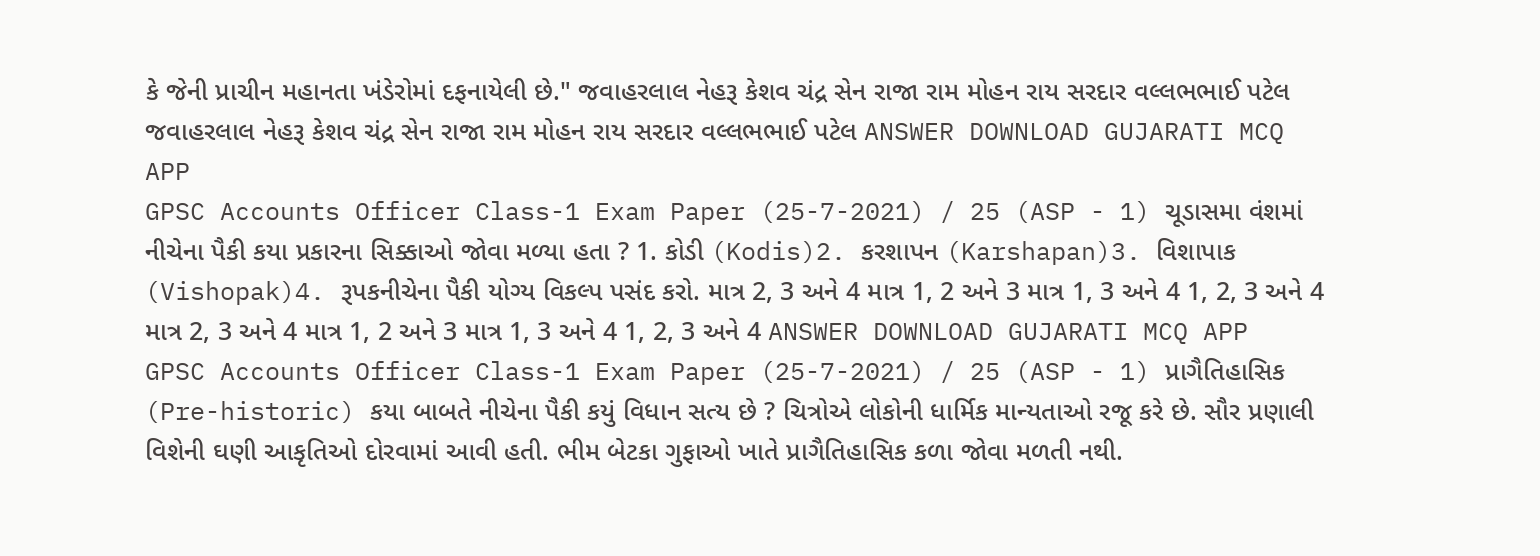કે જેની પ્રાચીન મહાનતા ખંડેરોમાં દફનાયેલી છે." જવાહરલાલ નેહરૂ કેશવ ચંદ્ર સેન રાજા રામ મોહન રાય સરદાર વલ્લભભાઈ પટેલ જવાહરલાલ નેહરૂ કેશવ ચંદ્ર સેન રાજા રામ મોહન રાય સરદાર વલ્લભભાઈ પટેલ ANSWER DOWNLOAD GUJARATI MCQ APP
GPSC Accounts Officer Class-1 Exam Paper (25-7-2021) / 25 (ASP - 1) ચૂડાસમા વંશમાં નીચેના પૈકી કયા પ્રકારના સિક્કાઓ જોવા મળ્યા હતા ? 1. કોડી (Kodis)2. કરશાપન (Karshapan)3. વિશાપાક (Vishopak)4. રૂપકનીચેના પૈકી યોગ્ય વિકલ્પ પસંદ કરો. માત્ર 2, 3 અને 4 માત્ર 1, 2 અને 3 માત્ર 1, 3 અને 4 1, 2, 3 અને 4 માત્ર 2, 3 અને 4 માત્ર 1, 2 અને 3 માત્ર 1, 3 અને 4 1, 2, 3 અને 4 ANSWER DOWNLOAD GUJARATI MCQ APP
GPSC Accounts Officer Class-1 Exam Paper (25-7-2021) / 25 (ASP - 1) પ્રાગૈતિહાસિક (Pre-historic) કયા બાબતે નીચેના પૈકી કયું વિધાન સત્ય છે ? ચિત્રોએ લોકોની ધાર્મિક માન્યતાઓ રજૂ કરે છે. સૌર પ્રણાલી વિશેની ઘણી આકૃતિઓ દોરવામાં આવી હતી. ભીમ બેટકા ગુફાઓ ખાતે પ્રાગૈતિહાસિક કળા જોવા મળતી નથી.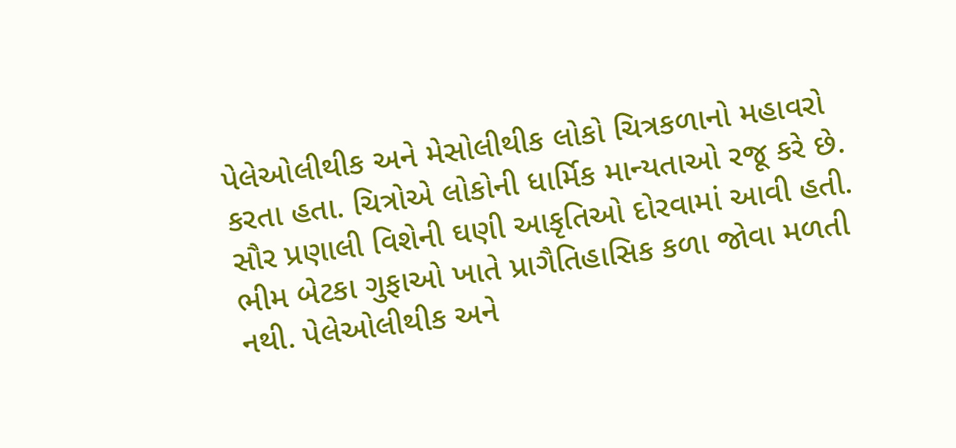પેલેઓલીથીક અને મેસોલીથીક લોકો ચિત્રકળાનો મહાવરો કરતા હતા. ચિત્રોએ લોકોની ધાર્મિક માન્યતાઓ રજૂ કરે છે. સૌર પ્રણાલી વિશેની ઘણી આકૃતિઓ દોરવામાં આવી હતી. ભીમ બેટકા ગુફાઓ ખાતે પ્રાગૈતિહાસિક કળા જોવા મળતી નથી. પેલેઓલીથીક અને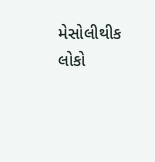મેસોલીથીક લોકો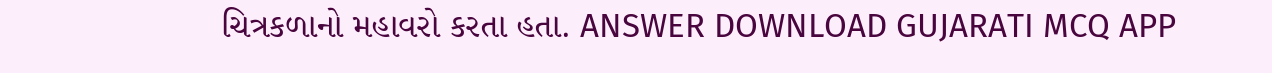ચિત્રકળાનો મહાવરો કરતા હતા. ANSWER DOWNLOAD GUJARATI MCQ APP